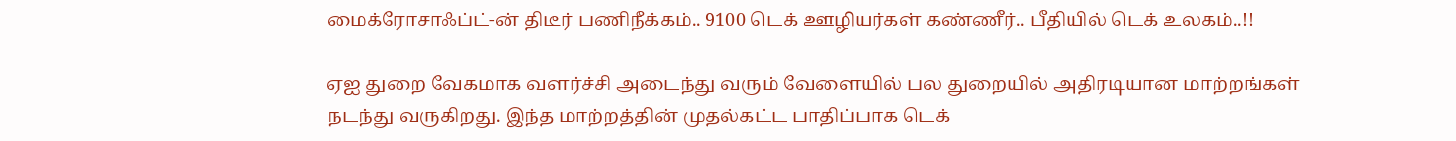மைக்ரோசாஃப்ட்-ன் திடீர் பணிநீக்கம்.. 9100 டெக் ஊழியர்கள் கண்ணீர்.. பீதியில் டெக் உலகம்..!!

ஏஐ துறை வேகமாக வளர்ச்சி அடைந்து வரும் வேளையில் பல துறையில் அதிரடியான மாற்றங்கள் நடந்து வருகிறது. இந்த மாற்றத்தின் முதல்கட்ட பாதிப்பாக டெக்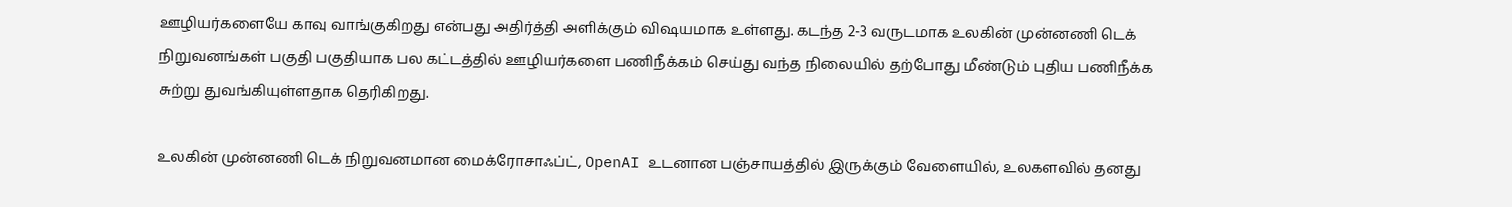ஊழியர்களையே காவு வாங்குகிறது என்பது அதிர்த்தி அளிக்கும் விஷயமாக உள்ளது. கடந்த 2-3 வருடமாக உலகின் முன்னணி டெக் நிறுவனங்கள் பகுதி பகுதியாக பல கட்டத்தில் ஊழியர்களை பணிநீக்கம் செய்து வந்த நிலையில் தற்போது மீண்டும் புதிய பணிநீக்க சுற்று துவங்கியுள்ளதாக தெரிகிறது.

உலகின் முன்னணி டெக் நிறுவனமான மைக்ரோசாஃப்ட், OpenAI உடனான பஞ்சாயத்தில் இருக்கும் வேளையில், உலகளவில் தனது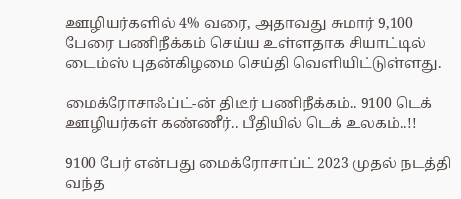ஊழியர்களில் 4% வரை, அதாவது சுமார் 9,100 பேரை பணிநீக்கம் செய்ய உள்ளதாக சியாட்டில் டைம்ஸ் புதன்கிழமை செய்தி வெளியிட்டுள்ளது.

மைக்ரோசாஃப்ட்-ன் திடீர் பணிநீக்கம்.. 9100 டெக் ஊழியர்கள் கண்ணீர்.. பீதியில் டெக் உலகம்..!!

9100 பேர் என்பது மைக்ரோசாப்ட் 2023 முதல் நடத்தி வந்த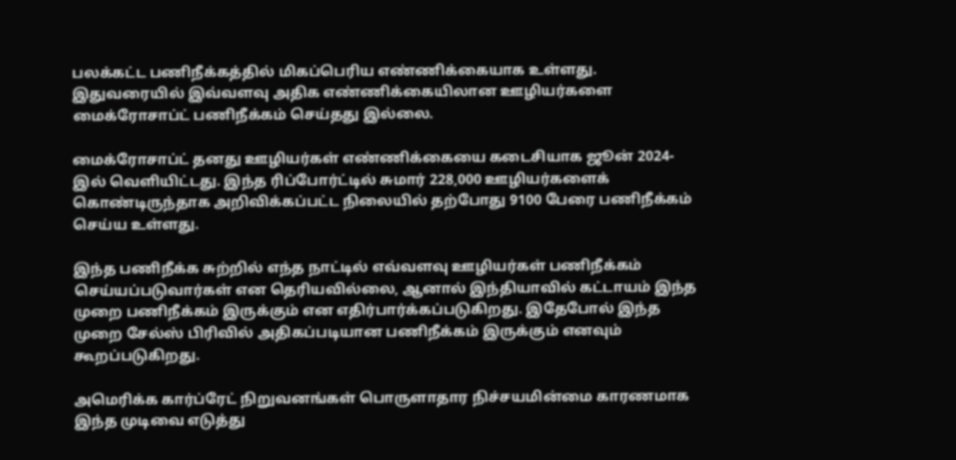பலக்கட்ட பணிநீக்கத்தில் மிகப்பெரிய எண்ணிக்கையாக உள்ளது. இதுவரையில் இவ்வளவு அதிக எண்ணிக்கையிலான ஊழியர்களை மைக்ரோசாப்ட் பணிநீக்கம் செய்தது இல்லை.

மைக்ரோசாப்ட் தனது ஊழியர்கள் எண்ணிக்கையை கடைசியாக ஜூன் 2024-இல் வெளியிட்டது. இந்த ரிப்போர்ட்டில் சுமார் 228,000 ஊழியர்களைக் கொண்டிருந்தாக அறிவிக்கப்பட்ட நிலையில் தற்போது 9100 பேரை பணிநீக்கம் செய்ய உள்ளது.

இந்த பணிநீக்க சுற்றில் எந்த நாட்டில் எவ்வளவு ஊழியர்கள் பணிநீக்கம் செய்யப்படுவார்கள் என தெரியவில்லை, ஆனால் இந்தியாவில் கட்டாயம் இந்த முறை பணிநீக்கம் இருக்கும் என எதிர்பார்க்கப்படுகிறது. இதேபோல் இந்த முறை சேல்ஸ் பிரிவில் அதிகப்படியான பணிநீக்கம் இருக்கும் எனவும் கூறப்படுகிறது.

அமெரிக்க கார்ப்ரேட் நிறுவனங்கள் பொருளாதார நிச்சயமின்மை காரணமாக இந்த முடிவை எடுத்து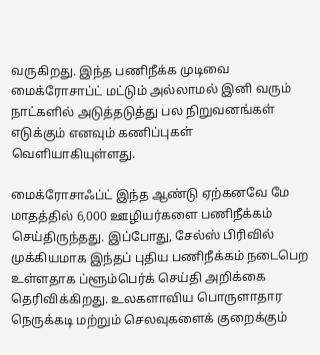வருகிறது. இந்த பணிநீக்க முடிவை மைக்ரோசாப்ட் மட்டும் அல்லாமல் இனி வரும் நாட்களில் அடுத்தடுத்து பல நிறுவனங்கள் எடுக்கும் எனவும் கணிப்புகள் வெளியாகியுள்ளது.

மைக்ரோசாஃப்ட் இந்த ஆண்டு ஏற்கனவே மே மாதத்தில் 6,000 ஊழியர்களை பணிநீக்கம் செய்திருந்தது. இப்போது, சேல்ஸ் பிரிவில் முக்கியமாக இந்தப் புதிய பணிநீக்கம் நடைபெற உள்ளதாக ப்ளூம்பெர்க் செய்தி அறிக்கை தெரிவிக்கிறது. உலகளாவிய பொருளாதார நெருக்கடி மற்றும் செலவுகளைக் குறைக்கும்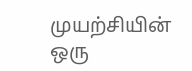முயற்சியின் ஒரு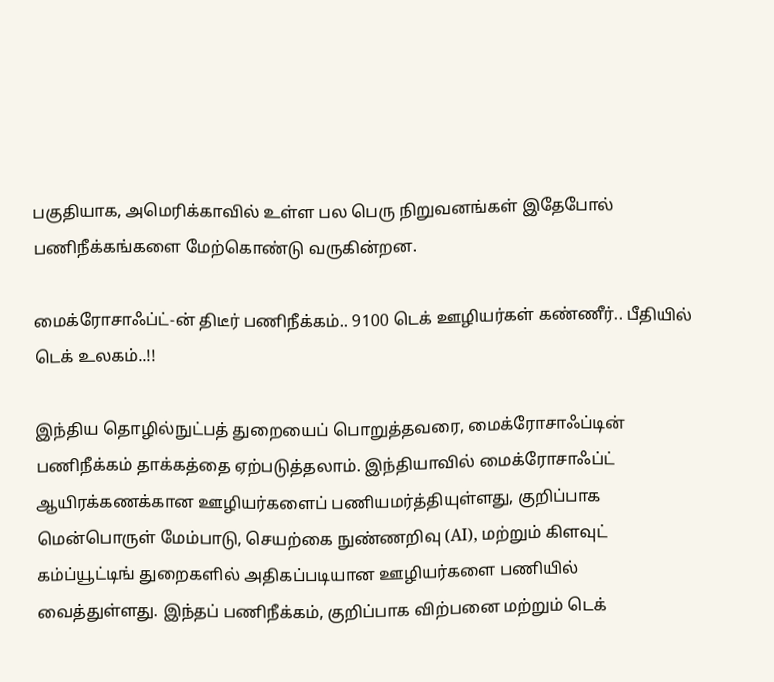பகுதியாக, அமெரிக்காவில் உள்ள பல பெரு நிறுவனங்கள் இதேபோல் பணிநீக்கங்களை மேற்கொண்டு வருகின்றன.

மைக்ரோசாஃப்ட்-ன் திடீர் பணிநீக்கம்.. 9100 டெக் ஊழியர்கள் கண்ணீர்.. பீதியில் டெக் உலகம்..!!

இந்திய தொழில்நுட்பத் துறையைப் பொறுத்தவரை, மைக்ரோசாஃப்டின் பணிநீக்கம் தாக்கத்தை ஏற்படுத்தலாம். இந்தியாவில் மைக்ரோசாஃப்ட் ஆயிரக்கணக்கான ஊழியர்களைப் பணியமர்த்தியுள்ளது, குறிப்பாக மென்பொருள் மேம்பாடு, செயற்கை நுண்ணறிவு (AI), மற்றும் கிளவுட் கம்ப்யூட்டிங் துறைகளில் அதிகப்படியான ஊழியர்களை பணியில் வைத்துள்ளது. இந்தப் பணிநீக்கம், குறிப்பாக விற்பனை மற்றும் டெக்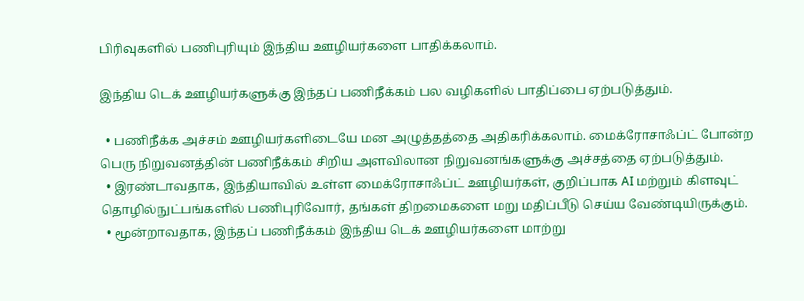பிரிவுகளில் பணிபுரியும் இந்திய ஊழியர்களை பாதிக்கலாம்.

இந்திய டெக் ஊழியர்களுக்கு இந்தப் பணிநீக்கம் பல வழிகளில் பாதிப்பை ஏற்படுத்தும்.

  • பணிநீக்க அச்சம் ஊழியர்களிடையே மன அழுத்தத்தை அதிகரிக்கலாம். மைக்ரோசாஃப்ட் போன்ற பெரு நிறுவனத்தின் பணிநீக்கம் சிறிய அளவிலான நிறுவனங்களுக்கு அச்சத்தை ஏற்படுத்தும்.
  • இரண்டாவதாக, இந்தியாவில் உள்ள மைக்ரோசாஃப்ட் ஊழியர்கள், குறிப்பாக AI மற்றும் கிளவுட் தொழில்நுட்பங்களில் பணிபுரிவோர், தங்கள் திறமைகளை மறு மதிப்பீடு செய்ய வேண்டியிருக்கும்.
  • மூன்றாவதாக, இந்தப் பணிநீக்கம் இந்திய டெக் ஊழியர்களை மாற்று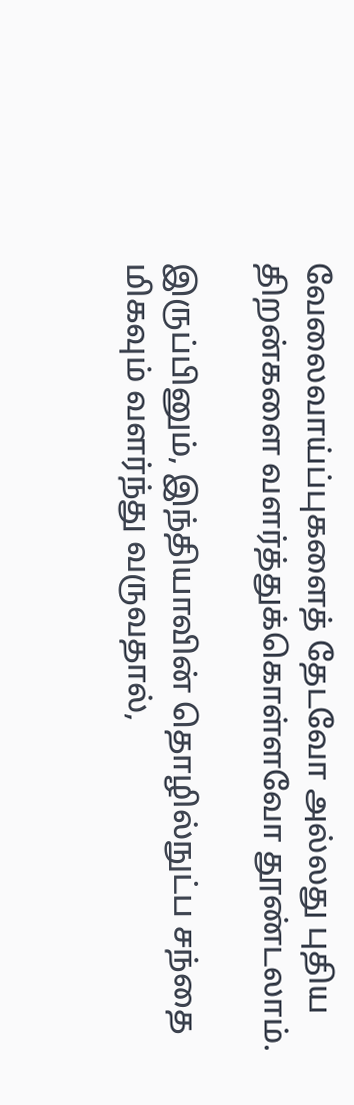வேலைவாய்ப்புகளைத் தேடவோ அல்லது புதிய திறன்களை வளர்த்துக்கொள்ளவோ தூண்டலாம்.

இருப்பினும், இந்தியாவின் தொழில்நுட்ப சந்தை மிகவும் வளர்ந்து வருவதால்,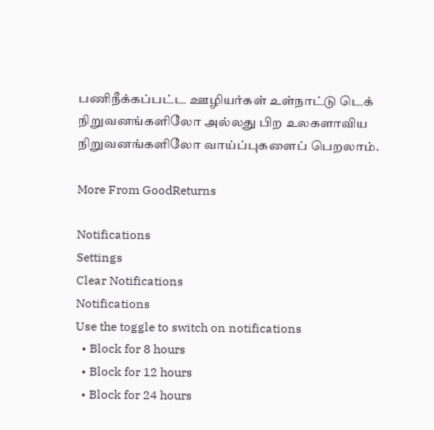பணிநீக்கப்பட்ட ஊழியர்கள் உள்நாட்டு டெக் நிறுவனங்களிலோ அல்லது பிற உலகளாவிய நிறுவனங்களிலோ வாய்ப்புகளைப் பெறலாம்.

More From GoodReturns

Notifications
Settings
Clear Notifications
Notifications
Use the toggle to switch on notifications
  • Block for 8 hours
  • Block for 12 hours
  • Block for 24 hours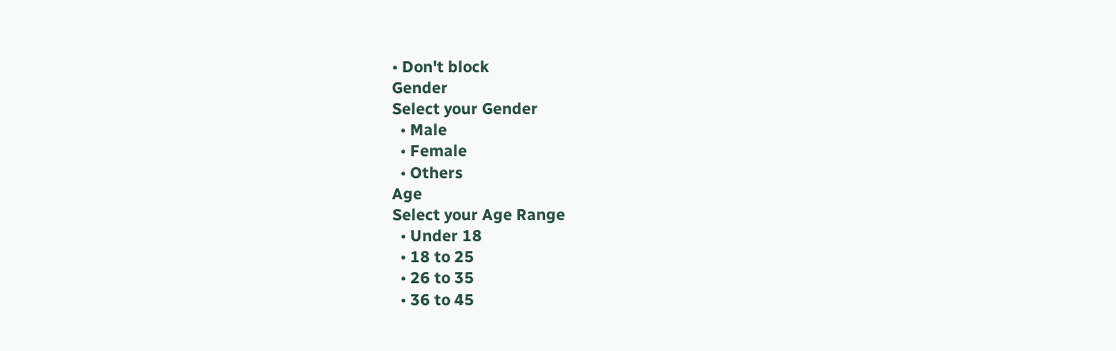• Don't block
Gender
Select your Gender
  • Male
  • Female
  • Others
Age
Select your Age Range
  • Under 18
  • 18 to 25
  • 26 to 35
  • 36 to 45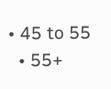• 45 to 55
  • 55+